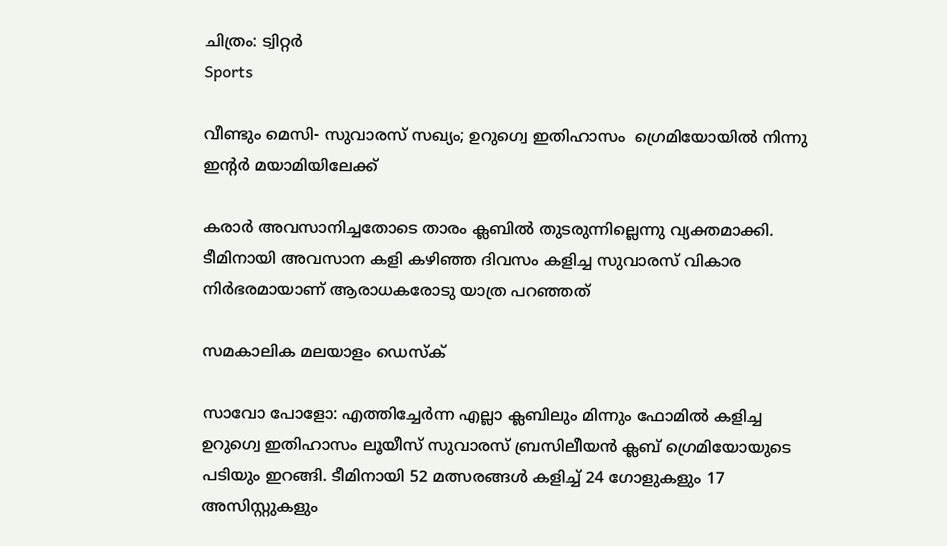ചിത്രം: ട്വിറ്റർ
Sports

വീണ്ടും മെസി- സുവാരസ് സഖ്യം; ഉറുഗ്വെ ഇതിഹാസം  ഗ്രെമിയോയില്‍ നിന്നു ഇന്റര്‍ മയാമിയിലേക്ക്

കരാര്‍ അവസാനിച്ചതോടെ താരം ക്ലബില്‍ തുടരുന്നില്ലെന്നു വ്യക്തമാക്കി. ടീമിനായി അവസാന കളി കഴിഞ്ഞ ദിവസം കളിച്ച സുവാരസ് വികാര നിര്‍ഭരമായാണ് ആരാധകരോടു യാത്ര പറഞ്ഞത്

സമകാലിക മലയാളം ഡെസ്ക്

സാവോ പോളോ: എത്തിച്ചേര്‍ന്ന എല്ലാ ക്ലബിലും മിന്നും ഫോമില്‍ കളിച്ച ഉറുഗ്വെ ഇതിഹാസം ലൂയീസ് സുവാരസ് ബ്രസിലീയന്‍ ക്ലബ് ഗ്രെമിയോയുടെ പടിയും ഇറങ്ങി. ടീമിനായി 52 മത്സരങ്ങള്‍ കളിച്ച് 24 ഗോളുകളും 17 അസിസ്റ്റുകളും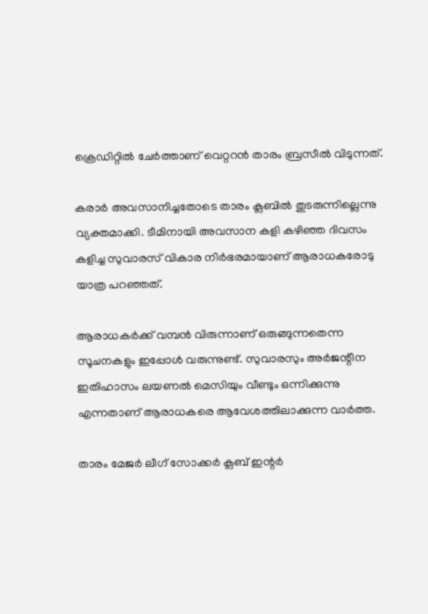ക്രെഡിറ്റില്‍ ചേര്‍ത്താണ് വെറ്ററന്‍ താരം ബ്രസീല്‍ വിടുന്നത്.

കരാര്‍ അവസാനിച്ചതോടെ താരം ക്ലബില്‍ തുടരുന്നില്ലെന്നു വ്യക്തമാക്കി. ടീമിനായി അവസാന കളി കഴിഞ്ഞ ദിവസം കളിച്ച സുവാരസ് വികാര നിര്‍ഭരമായാണ് ആരാധകരോടു യാത്ര പറഞ്ഞത്.

ആരാധകര്‍ക്ക് വമ്പന്‍ വിരുന്നാണ് ഒരുങ്ങുന്നതെന്ന സൂചനകളും ഇപ്പോള്‍ വരുന്നുണ്ട്. സുവാരസും അര്‍ജന്റീന ഇതിഹാസം ലയണല്‍ മെസിയും വീണ്ടും ഒന്നിക്കുന്നു എന്നതാണ് ആരാധകരെ ആവേശത്തിലാക്കുന്ന വാര്‍ത്ത.

താരം മേജര്‍ ലീഗ് സോക്കര്‍ ക്ലബ് ഇന്റര്‍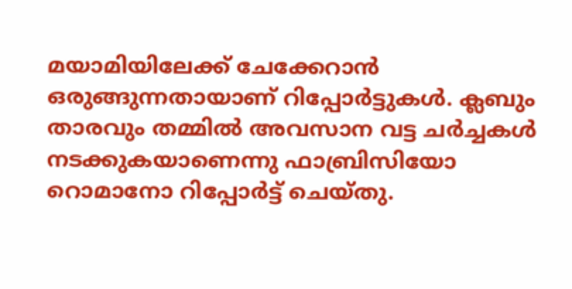മയാമിയിലേക്ക് ചേക്കേറാന്‍ ഒരുങ്ങുന്നതായാണ് റിപ്പോര്‍ട്ടുകള്‍. ക്ലബും താരവും തമ്മില്‍ അവസാന വട്ട ചര്‍ച്ചകള്‍ നടക്കുകയാണെന്നു ഫാബ്രിസിയോ റൊമാനോ റിപ്പോര്‍ട്ട് ചെയ്തു.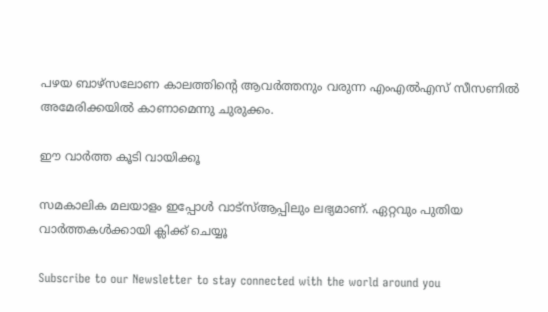പഴയ ബാഴ്‌സലോണ കാലത്തിന്റെ ആവര്‍ത്തനും വരുന്ന എംഎല്‍എസ് സീസണില്‍ അമേരിക്കയില്‍ കാണാമെന്നു ചുരുക്കം.

ഈ വാർത്ത കൂടി വായിക്കൂ

സമകാലിക മലയാളം ഇപ്പോൾ വാട്‌സ്ആപ്പിലും ലഭ്യമാണ്. ഏറ്റവും പുതിയ വാർത്തകൾക്കായി ക്ലിക്ക് ചെയ്യൂ

Subscribe to our Newsletter to stay connected with the world around you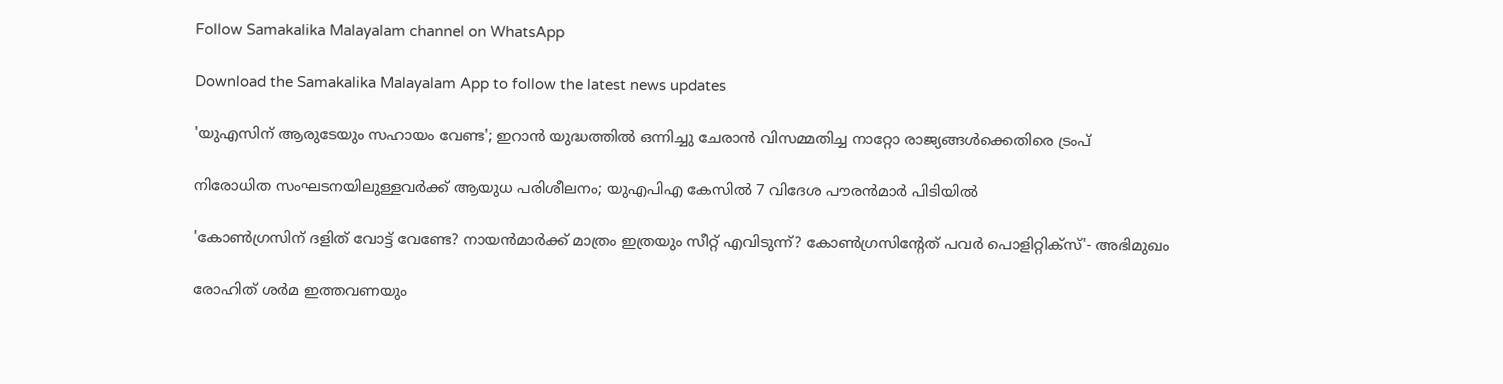Follow Samakalika Malayalam channel on WhatsApp

Download the Samakalika Malayalam App to follow the latest news updates

'യുഎസിന് ആരുടേയും സഹായം വേണ്ട'; ഇറാൻ യുദ്ധത്തിൽ ഒന്നിച്ചു ചേരാൻ വിസമ്മതിച്ച നാറ്റോ രാജ്യങ്ങൾക്കെതിരെ ട്രംപ്

നിരോധിത സംഘടനയിലുള്ളവർക്ക് ആയുധ പരിശീലനം; യുഎപിഎ കേസിൽ 7 വിദേശ പൗരൻമാർ പിടിയിൽ

'കോണ്‍ഗ്രസിന് ദളിത് വോട്ട് വേണ്ടേ? നായന്‍മാര്‍ക്ക് മാത്രം ഇത്രയും സീറ്റ് എവിടുന്ന്? കോണ്‍ഗ്രസിന്റേത് പവര്‍ പൊളിറ്റിക്‌സ്'- അഭിമുഖം

രോഹിത് ശര്‍മ ഇത്തവണയും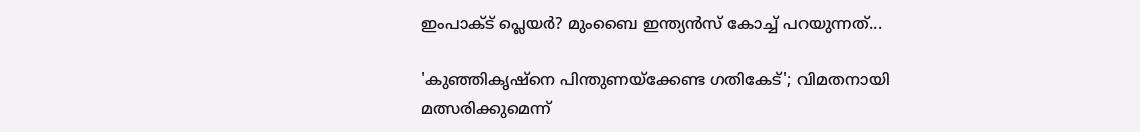ഇംപാക്ട് പ്ലെയര്‍? മുംബൈ ഇന്ത്യന്‍സ് കോച്ച് പറയുന്നത്...

'കുഞ്ഞികൃഷ്‌നെ പിന്തുണയ്‌ക്കേണ്ട ഗതികേട്'; വിമതനായി മത്സരിക്കുമെന്ന്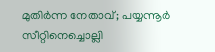മുതിര്‍ന്ന നേതാവ്; പയ്യന്നൂര്‍ സീറ്റിനെച്ചൊല്ലി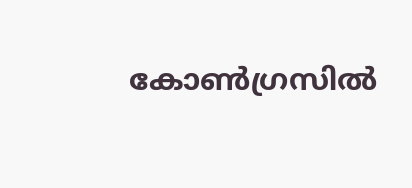കോണ്‍ഗ്രസില്‍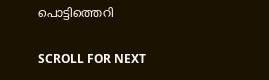പൊട്ടിത്തെറി

SCROLL FOR NEXT